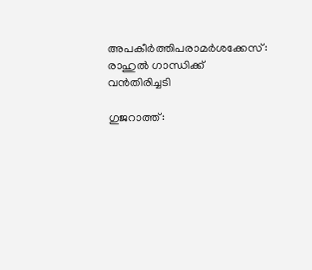അപകീര്‍ത്തിപരാമര്‍ശക്കേസ്: രാഹുല്‍ ഗാന്ധിക്ക് വന്‍തിരിച്ചടി

ഗുജറാത്ത്: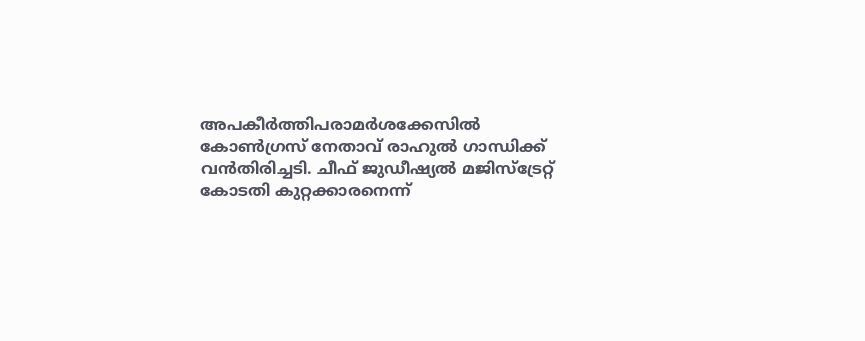അപകീര്‍ത്തിപരാമര്‍ശക്കേസില്‍ കോണ്‍ഗ്രസ് നേതാവ് രാഹുല്‍ ഗാന്ധിക്ക് വന്‍തിരിച്ചടി. ചീഫ് ജുഡീഷ്യല്‍ മജിസ്‌ട്രേറ്റ് കോടതി കുറ്റക്കാരനെന്ന്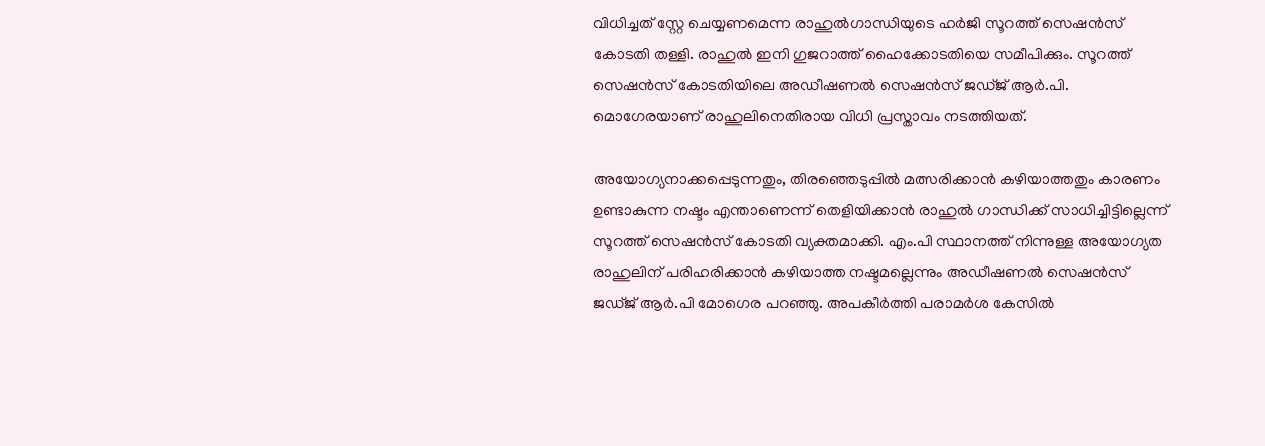വിധിച്ചത് സ്റ്റേ ചെയ്യണമെന്ന രാഹുല്‍ഗാന്ധിയുടെ ഹര്‍ജി സൂറത്ത് സെഷന്‍സ് കോടതി തള്ളി. രാഹുല്‍ ഇനി ഗുജറാത്ത് ഹൈക്കോടതിയെ സമീപിക്കും. സൂറത്ത് സെഷന്‍സ് കോടതിയിലെ അഡീഷണല്‍ സെഷന്‍സ് ജഡ്ജ് ആര്‍.പി. മൊഗേരയാണ് രാഹുലിനെതിരായ വിധി പ്രസ്താവം നടത്തിയത്.

അയോഗ്യനാക്കപ്പെടുന്നതും, തിരഞ്ഞെടുപ്പില്‍ മത്സരിക്കാന്‍ കഴിയാത്തതും കാരണം ഉണ്ടാകുന്ന നഷ്ടം എന്താണെന്ന് തെളിയിക്കാന്‍ രാഹുല്‍ ഗാന്ധിക്ക് സാധിച്ചിട്ടില്ലെന്ന് സൂറത്ത് സെഷന്‍സ് കോടതി വ്യക്തമാക്കി. എം.പി സ്ഥാനത്ത് നിന്നുള്ള അയോഗ്യത രാഹുലിന് പരിഹരിക്കാന്‍ കഴിയാത്ത നഷ്ടമല്ലെന്നും അഡീഷണല്‍ സെഷന്‍സ് ജഡ്ജ് ആര്‍.പി മോഗെര പറഞ്ഞു. അപകീര്‍ത്തി പരാമര്‍ശ കേസില്‍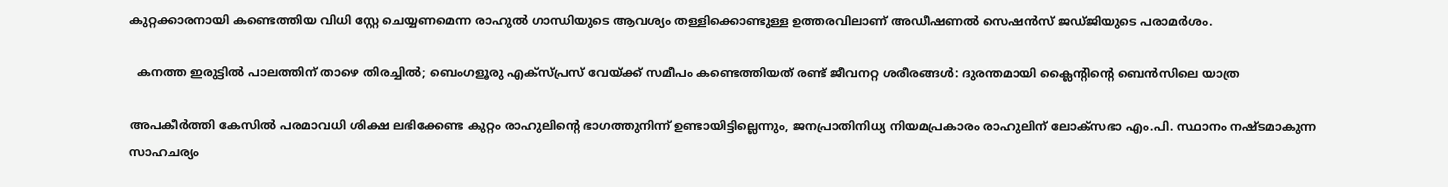കുറ്റക്കാരനായി കണ്ടെത്തിയ വിധി സ്റ്റേ ചെയ്യണമെന്ന രാഹുല്‍ ഗാന്ധിയുടെ ആവശ്യം തള്ളിക്കൊണ്ടുള്ള ഉത്തരവിലാണ് അഡീഷണല്‍ സെഷന്‍സ് ജഡ്ജിയുടെ പരാമര്‍ശം.

  കനത്ത ഇരുട്ടിൽ പാലത്തിന് താഴെ തിരച്ചിൽ; ബെംഗളൂരു എക്സ്പ്രസ് വേയ്ക്ക് സമീപം കണ്ടെത്തിയത് രണ്ട് ജീവനറ്റ ശരീരങ്ങൾ: ദുരന്തമായി ക്ലൈന്റിന്റെ ബെൻസിലെ യാത്ര

അപകീര്‍ത്തി കേസില്‍ പരമാവധി ശിക്ഷ ലഭിക്കേണ്ട കുറ്റം രാഹുലിന്റെ ഭാഗത്തുനിന്ന് ഉണ്ടായിട്ടില്ലെന്നും, ജനപ്രാതിനിധ്യ നിയമപ്രകാരം രാഹുലിന് ലോക്‌സഭാ എം.പി. സ്ഥാനം നഷ്ടമാകുന്ന സാഹചര്യം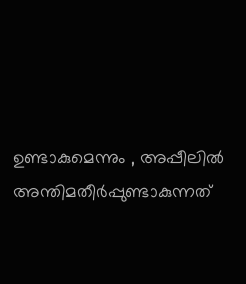ഉണ്ടാകുമെന്നും , അപ്പീലില്‍ അന്തിമതീര്‍പ്പുണ്ടാകുന്നത്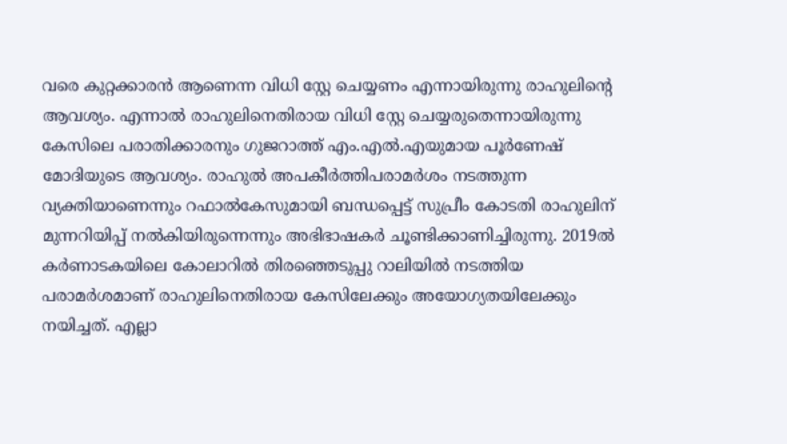വരെ കുറ്റക്കാരന്‍ ആണെന്ന വിധി സ്റ്റേ ചെയ്യണം എന്നായിരുന്നു രാഹുലിന്റെ ആവശ്യം. എന്നാല്‍ രാഹുലിനെതിരായ വിധി സ്റ്റേ ചെയ്യരുതെന്നായിരുന്നു കേസിലെ പരാതിക്കാരനും ഗുജറാത്ത് എം.എല്‍.എയുമായ പൂര്‍ണേഷ് മോദിയുടെ ആവശ്യം. രാഹുല്‍ അപകീര്‍ത്തിപരാമര്‍ശം നടത്തുന്ന വ്യക്തിയാണെന്നും റഫാല്‍കേസുമായി ബന്ധപ്പെട്ട് സുപ്രീം കോടതി രാഹുലിന് മുന്നറിയിപ്പ് നല്‍കിയിരുന്നെന്നും അഭിഭാഷകര്‍ ചൂണ്ടിക്കാണിച്ചിരുന്നു. 2019ല്‍ കര്‍ണാടകയിലെ കോലാറില്‍ തിരഞ്ഞെടുപ്പു റാലിയില്‍ നടത്തിയ പരാമര്‍ശമാണ് രാഹുലിനെതിരായ കേസിലേക്കും അയോഗ്യതയിലേക്കും നയിച്ചത്. എല്ലാ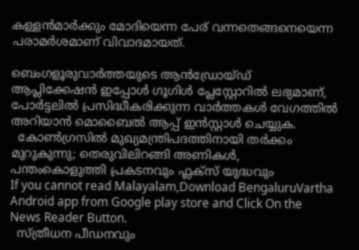കള്ളന്‍മാര്‍ക്കും മോദിയെന്ന പേര് വന്നതെങ്ങനെയെന്ന പരാമര്‍ശമാണ് വിവാദമായത്.

ബെംഗളൂരുവാർത്തയുടെ ആൻഡ്രോയ്ഡ് ആപ്ലിക്കേഷൻ ഇപ്പോൾ ഗൂഗിൾ പ്ലേസ്റ്റോറിൽ ലഭ്യമാണ്, പോർട്ടലിൽ പ്രസിദ്ധീകരിക്കുന്ന വാർത്തകൾ വേഗത്തിൽ അറിയാൻ മൊബൈൽ ആപ്പ് ഇൻസ്റ്റാൾ ചെയ്യുക.
  കോൺഗ്രസിൽ മുഖ്യമന്ത്രിപദത്തിനായി തർക്കം മുറുകുന്നു; തെരുവിലിറങ്ങി അണികൾ, പന്തംകൊളുത്തി പ്രകടനവും ഫ്ലക്സ് യുദ്ധവും
If you cannot read Malayalam,Download BengaluruVartha Android app from Google play store and Click On the News Reader Button.
  സ്ത്രീധന പീഡനവും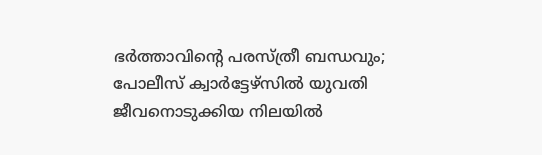ഭർത്താവിന്റെ പരസ്ത്രീ ബന്ധവും; പോലീസ് ക്വാർട്ടേഴ്‌സിൽ യുവതി ജീവനൊടുക്കിയ നിലയിൽ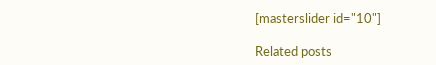[masterslider id="10"]

Related posts